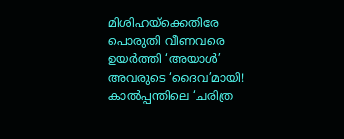മിശിഹയ്ക്കെതിരേ പൊരുതി വീണവരെ ഉയർത്തി ‘അ‌യാൾ’ അ‌വരുടെ ‘ദൈവ’മായി! കാൽപ്പന്തിലെ ‘ചരിത്ര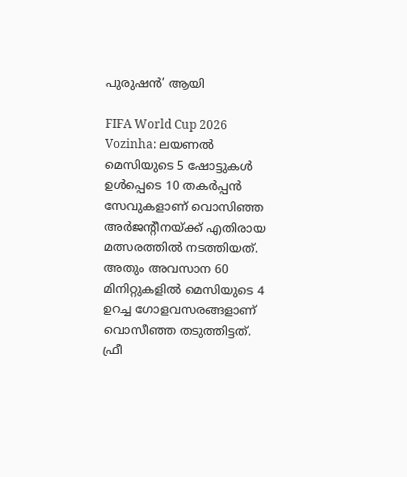പുരുഷൻ’ ആയി

FIFA World Cup 2026 Vozinha: ലയണൽ മെസിയുടെ 5 ഷോട്ടുകൾ ഉൾപ്പെടെ 10 തകർപ്പൻ സേവുകളാണ് വൊസിഞ്ഞ അ‌ർജന്റീനയ്ക്ക് എതിരായ മത്സരത്തിൽ നടത്തിയത്. അ‌തും അവസാന 60 മിനിറ്റുകളിൽ മെസിയുടെ 4 ഉറച്ച ഗോളവസരങ്ങളാണ് വൊസീഞ്ഞ തടുത്തിട്ടത്. ഫ്രീ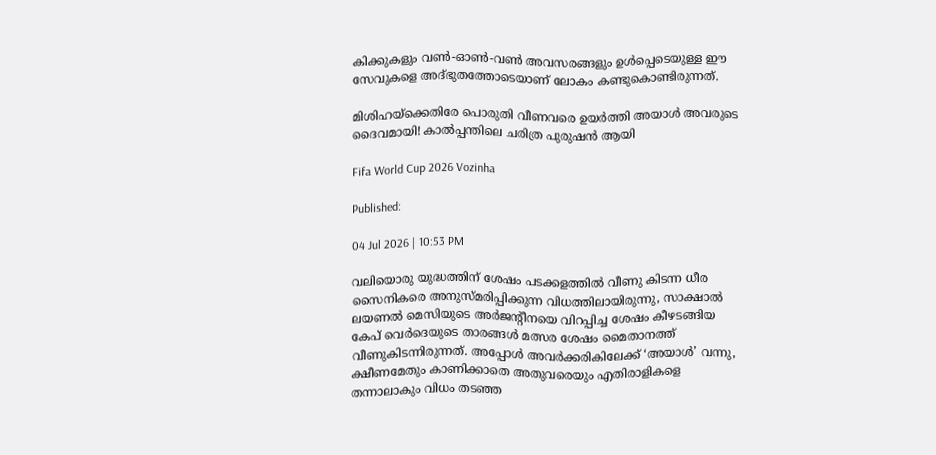കിക്കുകളും വൺ-ഓൺ-വൺ അവസരങ്ങളും ഉൾപ്പെടെയുള്ള ഈ സേവുകളെ അ‌ദ്ഭുതത്തോടെയാണ് ലോകം കണ്ടുകൊണ്ടിരുന്നത്.

മിശിഹയ്ക്കെതിരേ പൊരുതി വീണവരെ ഉയർത്തി അ‌യാൾ അ‌വരുടെ ദൈവമായി! കാൽപ്പന്തിലെ ചരിത്ര പുരുഷൻ ആയി

Fifa World Cup 2026 Vozinha

Published:

04 Jul 2026 | 10:53 PM

വലിയൊരു യുദ്ധത്തിന് ശേഷം പടക്കളത്തിൽ വീണു കിടന്ന ധീര സൈനികരെ അ‌നുസ്മരിപ്പിക്കുന്ന വിധത്തിലായിരുന്നു, സാക്ഷാൽ ലയണൽ മെസിയുടെ അ‌ർജന്റീനയെ വിറപ്പിച്ച ശേഷം കീഴടങ്ങിയ കേപ് വെർദെയുടെ താരങ്ങൾ മത്സര ശേഷം മൈതാനത്ത് വീണുകിടന്നിരുന്നത്. അ‌പ്പോൾ അ‌വർക്കരികിലേക്ക് ‘അ‌യാൾ’ വന്നു, ക്ഷീണമേതും കാണിക്കാതെ അ‌തുവരെയും എതിരാളികളെ തന്നാലാകും വിധം തടഞ്ഞ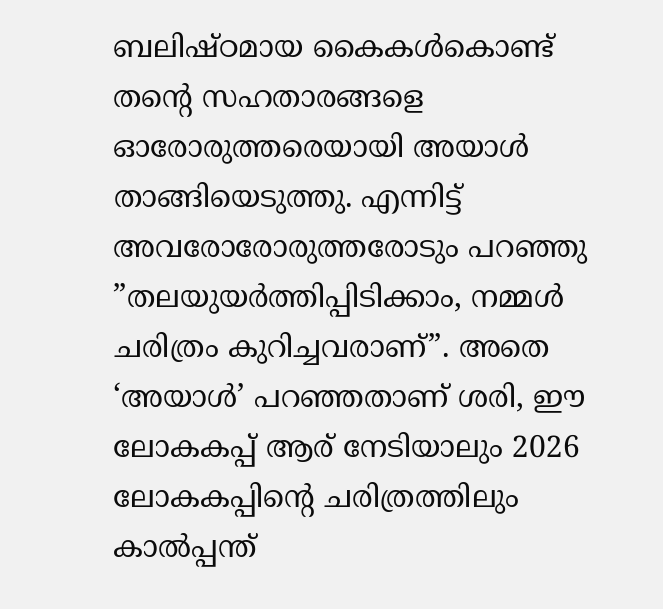ബലിഷ്ഠമായ കൈകൾകൊണ്ട് തന്റെ സഹതാരങ്ങളെ ഓരോരുത്തരെയായി അ‌യാൾ താങ്ങിയെടുത്തു. എന്നിട്ട് അ‌വരോരോരുത്തരോടും പറഞ്ഞു ”തലയുയർത്തിപ്പിടിക്കാം, നമ്മൾ ചരിത്രം കുറിച്ചവരാണ്”. അ‌തെ ‘അ‌യാൾ’ പറഞ്ഞതാണ് ശരി, ഈ ലോകകപ്പ് ആര് നേടിയാലും 2026 ലോകകപ്പിന്റെ ചരിത്രത്തിലും കാൽപ്പന്ത്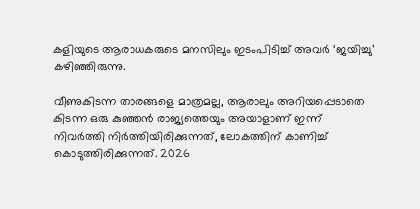കളിയുടെ ആരാധകരുടെ മനസിലും ഇടംപിടിച്ച് അ‌വർ ‘ജയിച്ചു’ കഴിഞ്ഞിരുന്നു.

വീണുകിടന്ന താരങ്ങളെ മാത്രമല്ല, ആരാലും അ‌റിയപ്പെടാതെ കിടന്ന ഒരു കുഞ്ഞൻ രാജ്യത്തെയും അ‌യാളാണ് ഇന്ന് നിവർത്തി നിർത്തിയിരിക്കുന്നത്, ലോകത്തിന് കാണിച്ച് കൊടുത്തിരിക്കുന്നത്. 2026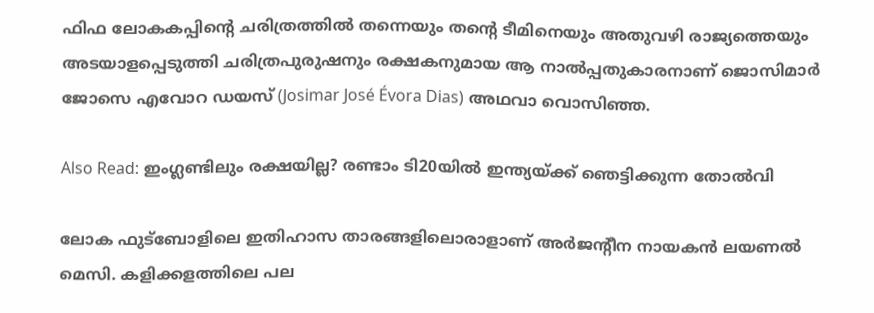ഫിഫ ലോകകപ്പിന്റെ ചരിത്രത്തിൽ തന്നെയും തന്റെ ടീമിനെയും അ‌തുവഴി രാജ്യത്തെയും അ‌ടയാളപ്പെടുത്തി ചരിത്രപുരുഷനും രക്ഷകനുമായ ആ നാൽപ്പതുകാരനാണ് ജൊസിമാർ ജോസെ എവോറ ഡയസ് (Josimar José Évora Dias) അ‌ഥവാ വൊസിഞ്ഞ.

Also Read: ഇംഗ്ലണ്ടിലും രക്ഷയില്ല? രണ്ടാം ടി20യിൽ ഇന്ത്യയ്ക്ക് ഞെട്ടിക്കുന്ന തോൽവി

ലോക ഫുട്ബോളിലെ ഇതിഹാസ താരങ്ങളിലൊരാളാണ് അ‌ർജന്റീന നായകൻ ലയണൽ മെസി. കളിക്കളത്തിലെ പല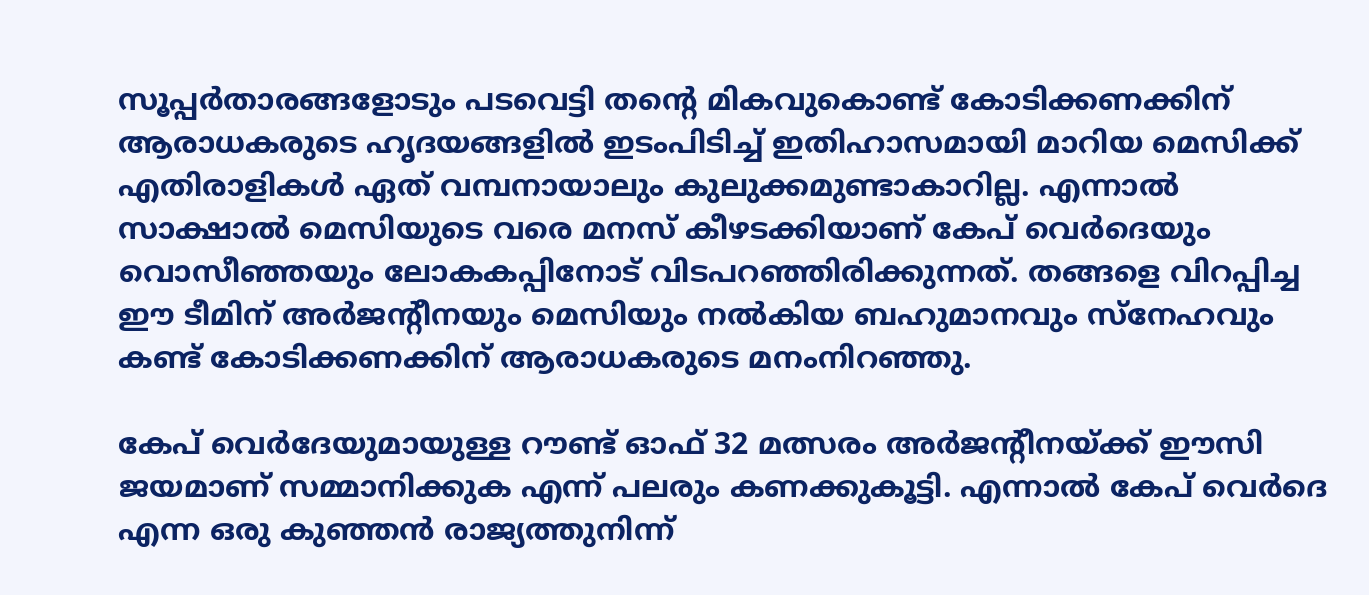സൂപ്പർതാരങ്ങളോടും പടവെട്ടി തന്റെ മികവുകൊണ്ട് കോടിക്കണക്കിന് ആരാധകരുടെ ഹൃദയങ്ങളിൽ ഇടംപിടിച്ച് ഇതിഹാസമായി മാറിയ മെസിക്ക് എതിരാളികൾ ഏത് വമ്പനായാലും കുലുക്കമുണ്ടാകാറില്ല. എന്നാൽ സാക്ഷാൽ മെസിയുടെ വരെ മനസ് കീഴടക്കിയാണ് കേപ് വെർദെയും വൊസീഞ്ഞയും ലോകകപ്പിനോട് വിടപറഞ്ഞിരിക്കുന്നത്. തങ്ങളെ വിറപ്പിച്ച ഈ ടീമിന് അ‌ർജന്റീനയും മെസിയും നൽകിയ ബഹുമാനവും സ്നേഹവും കണ്ട് കോടിക്കണക്കിന് ആരാധകരുടെ മനംനിറഞ്ഞു.

കേപ് വെർദേയുമായുള്ള റൗണ്ട് ഓഫ് 32 മത്സരം അ‌ർജന്റീനയ്ക്ക് ഈസി ജയമാണ് സമ്മാനിക്കുക എന്ന് പലരും കണക്കുകൂട്ടി. എന്നാൽ കേപ് വെർദെ എന്ന ഒരു കുഞ്ഞൻ രാജ്യത്തുനിന്ന്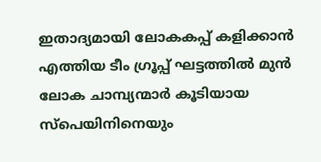ഇതാദ്യമായി ലോകകപ്പ് കളിക്കാൻ എത്തിയ ടീം ഗ്രൂപ്പ് ഘട്ടത്തിൽ മുൻ ലോക ചാമ്പ്യന്മാർ കൂടിയായ സ്പെയിനിനെയും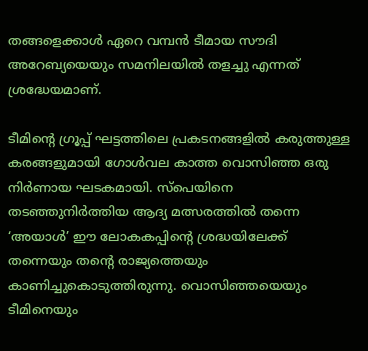തങ്ങളെക്കാൾ ഏറെ വമ്പൻ ടീമായ സൗദി അറേബ്യയെയും സമനിലയിൽ തളച്ചു എന്നത് ശ്രദ്ധേയമാണ്.

ടീമിന്റെ ഗ്രൂപ്പ് ഘട്ടത്തിലെ പ്രകടനങ്ങളിൽ കരുത്തുള്ള കരങ്ങളുമായി ഗോൾവല കാത്ത വൊസിഞ്ഞ ഒരു നിർണായ ഘടകമായി. സ്പെയിനെ തടഞ്ഞുനിർത്തിയ ആദ്യ മത്സരത്തിൽ തന്നെ ‘അ‌യാൾ’ ഈ ലോകകപ്പിന്റെ ശ്രദ്ധയിലേക്ക് തന്നെയും തന്റെ രാജ്യത്തെയും കാണിച്ചുകൊടുത്തിരുന്നു. വൊസിഞ്ഞയെയും ടീമിനെയും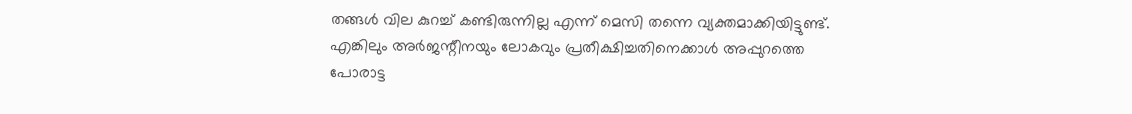തങ്ങൾ വില കുറച്ച് കണ്ടിരുന്നില്ല എന്ന് മെസി തന്നെ വ്യക്തമാക്കിയിട്ടുണ്ട്. എങ്കിലും അ‌ർജന്റീനയും ലോകവും പ്രതീക്ഷിച്ചതിനെക്കാൾ അ‌പ്പുറത്തെ പോരാട്ട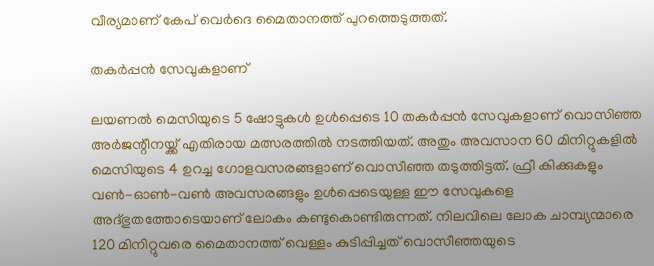വീര്യമാണ് കേപ് വെർദെ മൈതാനത്ത് പുറത്തെടുത്തത്.

തകർപ്പൻ സേവുകളാണ്

ലയണൽ മെസിയുടെ 5 ഷോട്ടുകൾ ഉൾപ്പെടെ 10 തകർപ്പൻ സേവുകളാണ് വൊസിഞ്ഞ അ‌ർജന്റീനയ്ക്ക് എതിരായ മത്സരത്തിൽ നടത്തിയത്. അ‌തും അവസാന 60 മിനിറ്റുകളിൽ മെസിയുടെ 4 ഉറച്ച ഗോളവസരങ്ങളാണ് വൊസീഞ്ഞ തടുത്തിട്ടത്. ഫ്രീ കിക്കുകളും വൺ-ഓൺ-വൺ അവസരങ്ങളും ഉൾപ്പെടെയുള്ള ഈ സേവുകളെ അ‌ദ്ഭുതത്തോടെയാണ് ലോകം കണ്ടുകൊണ്ടിരുന്നത്. നിലവിലെ ലോക ചാമ്പ്യന്മാരെ 120 മിനിറ്റുവരെ മൈതാനത്ത് വെള്ളം കുടിപ്പിച്ചത് വൊസീഞ്ഞയുടെ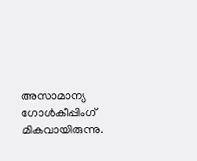അസാമാന്യ ഗോൾകീപ്പിംഗ് മികവായിരുന്നു.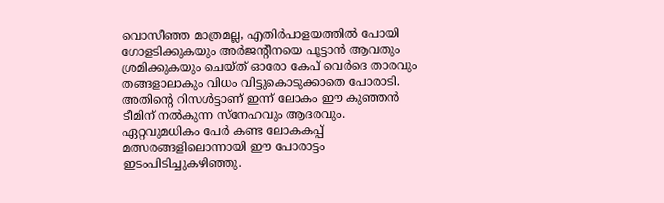വൊസീഞ്ഞ മാത്രമല്ല, എതിർപാളയത്തിൽ പോയി ഗോളടിക്കുകയും അ‌ർജന്റീനയെ പൂട്ടാൻ ആവതും ശ്രമിക്കുകയും ചെയ്ത് ഓരോ കേപ് വെർദെ താരവും തങ്ങളാലാകും വിധം വിട്ടുകൊടുക്കാതെ പോരാടി. അ‌തിന്റെ റിസൾട്ടാണ് ഇന്ന് ലോകം ഈ കുഞ്ഞൻ ടീമിന് നൽകുന്ന സ്നേഹവും ആദരവും. ഏറ്റവുമധികം പേർ കണ്ട ലോകകപ്പ് മത്സരങ്ങളിലൊന്നായി ഈ പോരാട്ടം ഇടംപിടിച്ചുകഴിഞ്ഞു.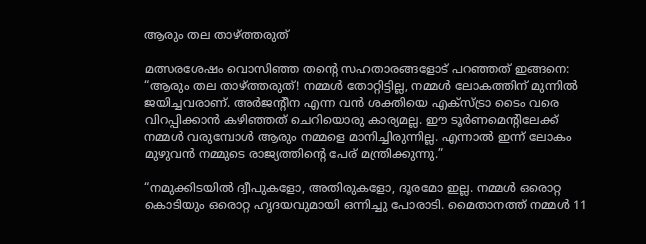ആരും തല താഴ്ത്തരുത്

മത്സരശേഷം വൊസിഞ്ഞ തന്റെ സഹതാരങ്ങളോട് പറഞ്ഞത് ഇങ്ങനെ: “ആരും തല താഴ്ത്തരുത്! നമ്മൾ തോറ്റിട്ടില്ല, നമ്മൾ ലോകത്തിന് മുന്നിൽ ജയിച്ചവരാണ്. അർജന്റീന എന്ന വൻ ശക്തിയെ എക്സ്ട്രാ ടൈം വരെ വിറപ്പിക്കാൻ കഴിഞ്ഞത് ചെറിയൊരു കാര്യമല്ല. ഈ ടൂർണമെന്റിലേക്ക് നമ്മൾ വരുമ്പോൾ ആരും നമ്മളെ മാനിച്ചിരുന്നില്ല. എന്നാൽ ഇന്ന് ലോകം മുഴുവൻ നമ്മുടെ രാജ്യത്തിന്റെ പേര് മന്ത്രിക്കുന്നു.”

“നമുക്കിടയിൽ ദ്വീപുകളോ, അതിരുകളോ, ദൂരമോ ഇല്ല. നമ്മൾ ഒരൊറ്റ കൊടിയും ഒരൊറ്റ ഹൃദയവുമായി ഒന്നിച്ചു പോരാടി. മൈതാനത്ത് നമ്മൾ 11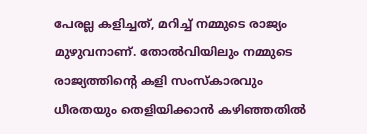പേരല്ല കളിച്ചത്, മറിച്ച് നമ്മുടെ രാജ്യം മുഴുവനാണ്. തോൽവിയിലും നമ്മുടെ രാജ്യത്തിന്റെ കളി സംസ്കാരവും ധീരതയും തെളിയിക്കാൻ കഴിഞ്ഞതിൽ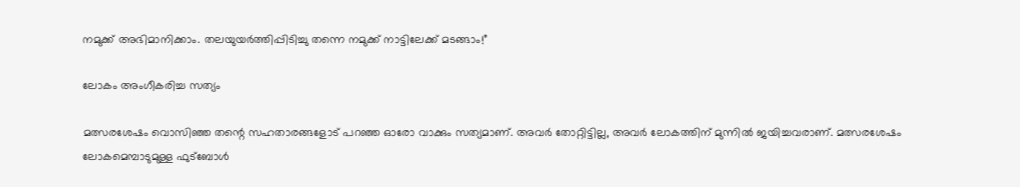നമുക്ക് അഭിമാനിക്കാം. തലയുയർത്തിപ്പിടിച്ചു തന്നെ നമുക്ക് നാട്ടിലേക്ക് മടങ്ങാം!”

ലോകം അ‌ംഗീകരിച്ച സത്യം

മത്സരശേഷം വൊസിഞ്ഞ തന്റെ സഹതാരങ്ങളോട് പറഞ്ഞ ഓരോ വാക്കും സത്യമാണ്. അ‌വർ തോറ്റിട്ടില്ല, അ‌വർ ലോകത്തിന് മുന്നിൽ ജയിച്ചവരാണ്. മത്സരശേഷം ലോകമെമ്പാടുമുള്ള ഫുട്ബോൾ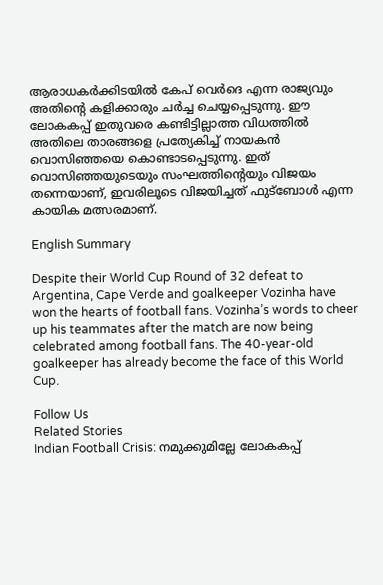ആരാധകർക്കിടയിൽ കേപ് വെർദെ എന്ന രാജ്യവും അ‌തിന്റെ കളിക്കാരും ചർച്ച ചെയ്യപ്പെടുന്നു. ഈ ലോകകപ്പ് ഇതുവരെ കണ്ടിട്ടില്ലാത്ത വിധത്തിൽ അ‌തിലെ താരങ്ങളെ പ്രത്യേകിച്ച് നായകൻ വൊസിഞ്ഞയെ കൊണ്ടാടപ്പെടുന്നു. ഇത് വൊസിഞ്ഞയുടെയും സംഘത്തിന്റെയും വിജയം തന്നെയാണ്, ഇവരിലൂടെ വിജയിച്ചത് ഫുട്ബോൾ എന്ന കായിക മത്സരമാണ്.

English Summary

Despite their World Cup Round of 32 defeat to Argentina, Cape Verde and goalkeeper Vozinha have won the hearts of football fans. Vozinha’s words to cheer up his teammates after the match are now being celebrated among football fans. The 40-year-old goalkeeper has already become the face of this World Cup.

Follow Us
Related Stories
Indian Football Crisis: നമുക്കുമില്ലേ ലോകകപ്പ്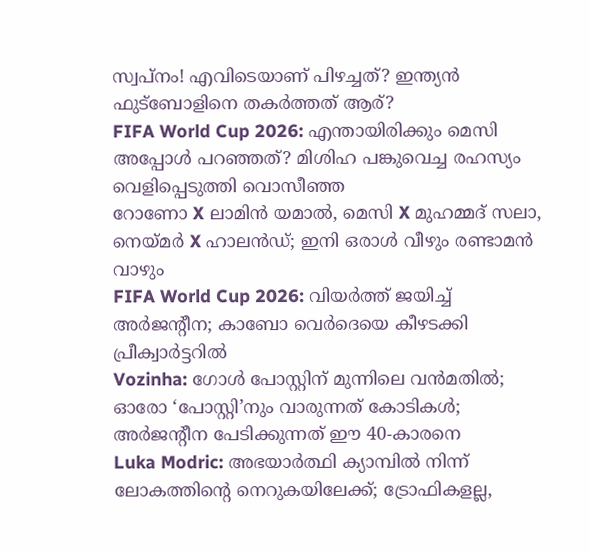സ്വപ്നം! എവിടെയാണ് പിഴച്ചത്? ഇന്ത്യൻ ഫുട്ബോളിനെ തകർത്തത് ആര്?
FIFA World Cup 2026: എന്തായിരിക്കും മെസി അപ്പോള്‍ പറഞ്ഞത്? മിശിഹ പങ്കുവെച്ച രഹസ്യം വെളിപ്പെടുത്തി വൊസീഞ്ഞ
റോണോ X ലാമിൻ യമാൽ, മെസി X മുഹമ്മദ് സലാ, നെയ്മർ X ഹാലൻഡ്; ഇനി ഒരാൾ വീഴും രണ്ടാമൻ വാഴും
FIFA World Cup 2026: വിയര്‍ത്ത് ജയിച്ച് അര്‍ജന്റീന; കാബോ വെര്‍ദെയെ കീഴടക്കി പ്രീക്വാര്‍ട്ടറില്‍
Vozinha: ഗോള്‍ പോസ്റ്റിന് മുന്നിലെ വന്‍മതില്‍; ഓരോ ‘പോസ്റ്റി’നും വാരുന്നത് കോടികള്‍; അര്‍ജന്റീന പേടിക്കുന്നത് ഈ 40-കാരനെ
Luka Modric: അഭയാർത്ഥി ക്യാമ്പിൽ നിന്ന് ലോകത്തിന്റെ നെറുകയിലേക്ക്; ട്രോഫികളല്ല,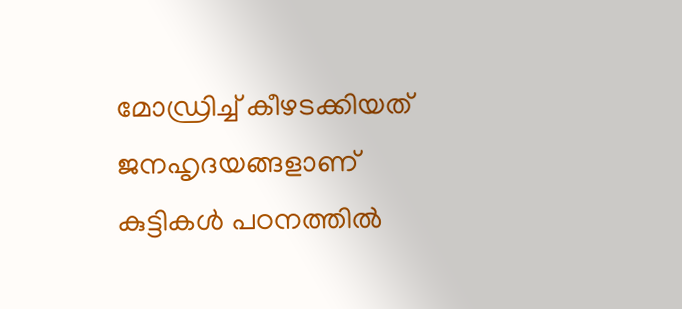മോഡ്രിച്ച് കീഴടക്കിയത് ജനഹൃദയങ്ങളാണ്‌
കുട്ടികൾ പഠനത്തിൽ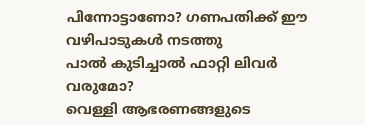പിന്നോട്ടാണോ? ഗണപതിക്ക് ഈ വഴിപാടുകൾ നടത്തു
പാൽ കുടിച്ചാൽ ഫാറ്റി ലിവർ വരുമോ?
വെള്ളി ആഭരണങ്ങളുടെ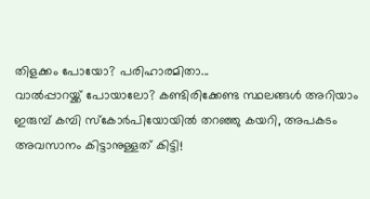തിളക്കം പോയോ? പരിഹാരമിതാ...
വാല്‍പ്പാറയ്ക്ക് പോയാലോ? കണ്ടിരിക്കേണ്ട സ്ഥലങ്ങള്‍ അറിയാം
ഇരുമ്പ് കമ്പി സ്കോർപിയോയിൽ തറഞ്ഞു കയറി, അപകടം
അവസാനം കിട്ടാനുള്ളത് കിട്ടി!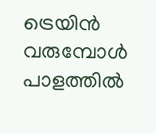ട്രെയിൻ വരുമ്പോൾ പാളത്തിൽ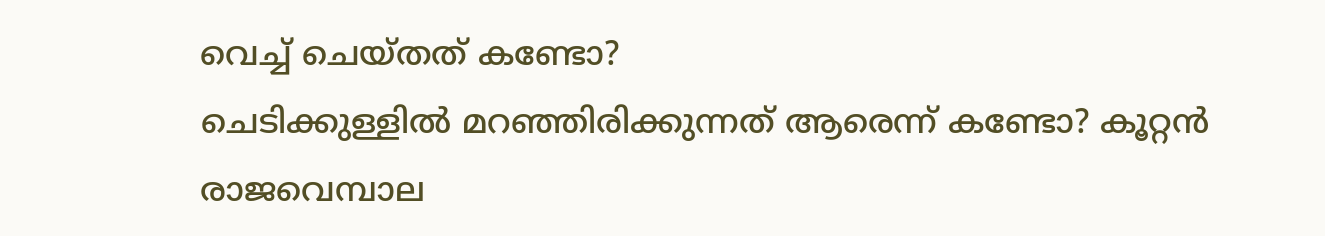വെച്ച് ചെയ്തത് കണ്ടോ?
ചെടിക്കുള്ളിൽ മറഞ്ഞിരിക്കുന്നത് ആരെന്ന് കണ്ടോ? കൂറ്റൻ രാജവെമ്പാല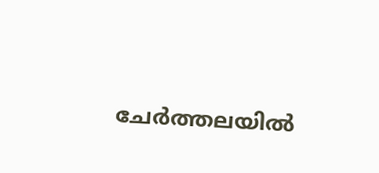ചേർത്തലയിൽ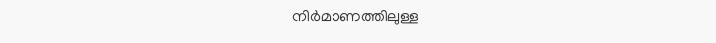നിർമാണത്തിലുള്ള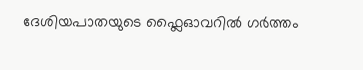ദേശിയപാതയുടെ ഫ്ലൈഓവറിൽ ഗർത്തം